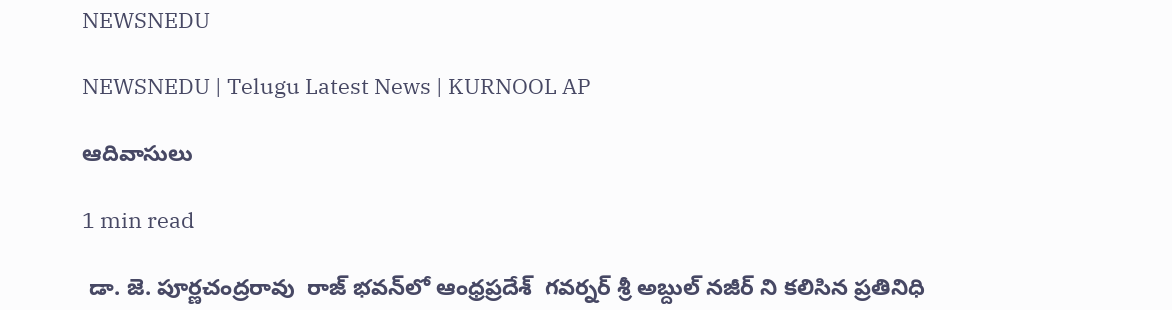NEWSNEDU

NEWSNEDU | Telugu Latest News | KURNOOL AP

ఆదివాసులు

1 min read

 డా. జె. పూర్ణచంద్రరావు  రాజ్ భవన్‌లో ఆంధ్రప్రదేశ్  గవర్నర్ శ్రీ అబ్దుల్ నజీర్ ని కలిసిన ప్రతినిధి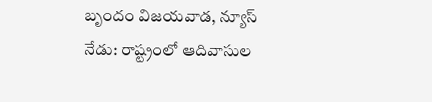బృందం విజయవాడ, న్యూస్ నేడు: రాష్ట్రంలో ఆదివాసుల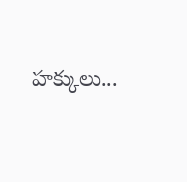హక్కులు...